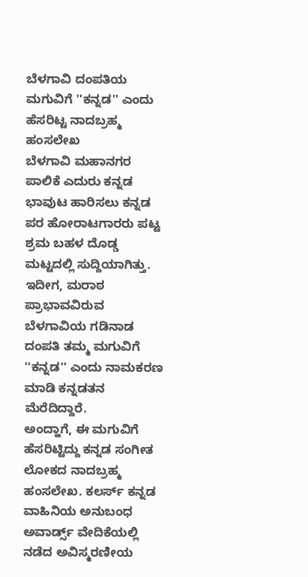ಬೆಳಗಾವಿ ದಂಪತಿಯ ಮಗುವಿಗೆ ''ಕನ್ನಡ'' ಎಂದು ಹೆಸರಿಟ್ಟ ನಾದಬ್ರಹ್ಮ ಹಂಸಲೇಖ
ಬೆಳಗಾವಿ ಮಹಾನಗರ ಪಾಲಿಕೆ ಎದುರು ಕನ್ನಡ ಭಾವುಟ ಹಾರಿಸಲು ಕನ್ನಡ ಪರ ಹೋರಾಟಗಾರರು ಪಟ್ಟ ಶ್ರಮ ಬಹಳ ದೊಡ್ಡ ಮಟ್ಟದಲ್ಲಿ ಸುದ್ದಿಯಾಗಿತ್ತು. ಇದೀಗ, ಮರಾಠ ಪ್ರಾಭಾವವಿರುವ ಬೆಳಗಾವಿಯ ಗಡಿನಾಡ ದಂಪತಿ ತಮ್ಮ ಮಗುವಿಗೆ ''ಕನ್ನಡ'' ಎಂದು ನಾಮಕರಣ ಮಾಡಿ ಕನ್ನಡತನ ಮೆರೆದಿದ್ದಾರೆ.
ಅಂದ್ಹಾಗೆ, ಈ ಮಗುವಿಗೆ ಹೆಸರಿಟ್ಟಿದ್ದು ಕನ್ನಡ ಸಂಗೀತ ಲೋಕದ ನಾದಬ್ರಹ್ಮ ಹಂಸಲೇಖ. ಕಲರ್ಸ್ ಕನ್ನಡ ವಾಹಿನಿಯ ಅನುಬಂಧ ಅವಾರ್ಡ್ಸ್ ವೇದಿಕೆಯಲ್ಲಿ ನಡೆದ ಅವಿಸ್ಮರಣೀಯ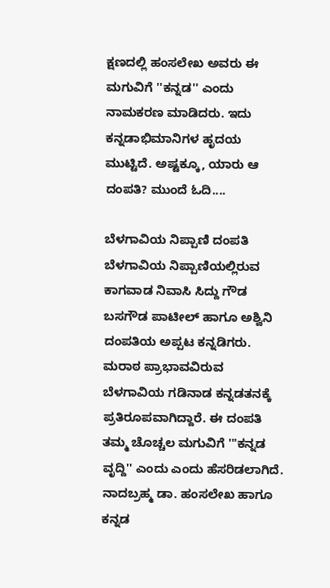ಕ್ಷಣದಲ್ಲಿ ಹಂಸಲೇಖ ಅವರು ಈ ಮಗುವಿಗೆ ''ಕನ್ನಡ'' ಎಂದು ನಾಮಕರಣ ಮಾಡಿದರು. ಇದು ಕನ್ನಡಾಭಿಮಾನಿಗಳ ಹೃದಯ ಮುಟ್ಟಿದೆ. ಅಷ್ಟಕ್ಕೂ, ಯಾರು ಆ ದಂಪತಿ? ಮುಂದೆ ಓದಿ....

ಬೆಳಗಾವಿಯ ನಿಪ್ಪಾಣಿ ದಂಪತಿ
ಬೆಳಗಾವಿಯ ನಿಪ್ಪಾಣಿಯಲ್ಲಿರುವ ಕಾಗವಾಡ ನಿವಾಸಿ ಸಿದ್ದು ಗೌಡ ಬಸಗೌಡ ಪಾಟೀಲ್ ಹಾಗೂ ಅಶ್ವಿನಿ ದಂಪತಿಯ ಅಪ್ಪಟ ಕನ್ನಡಿಗರು. ಮರಾಠ ಪ್ರಾಭಾವವಿರುವ ಬೆಳಗಾವಿಯ ಗಡಿನಾಡ ಕನ್ನಡತನಕ್ಕೆ ಪ್ರತಿರೂಪವಾಗಿದ್ದಾರೆ. ಈ ದಂಪತಿ ತಮ್ಮ ಚೊಚ್ಚಲ ಮಗುವಿಗೆ '"ಕನ್ನಡ ವೃದ್ದಿ'' ಎಂದು ಎಂದು ಹೆಸರಿಡಲಾಗಿದೆ. ನಾದಬ್ರಹ್ಮ ಡಾ. ಹಂಸಲೇಖ ಹಾಗೂ ಕನ್ನಡ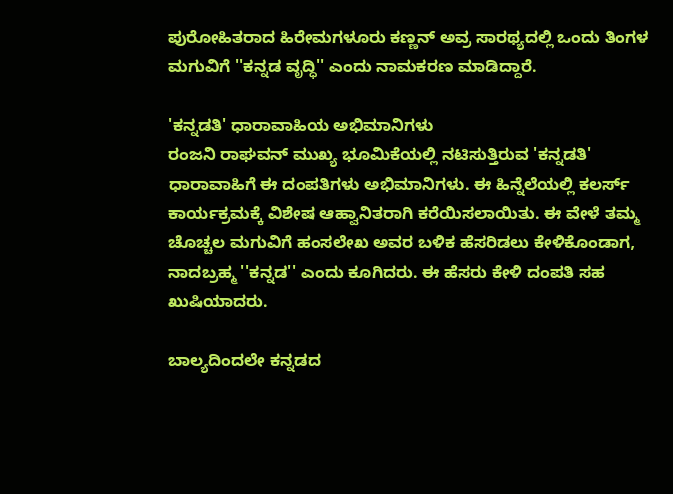ಪುರೋಹಿತರಾದ ಹಿರೇಮಗಳೂರು ಕಣ್ಣನ್ ಅವ್ರ ಸಾರಥ್ಯದಲ್ಲಿ ಒಂದು ತಿಂಗಳ ಮಗುವಿಗೆ ''ಕನ್ನಡ ವೃದ್ಧಿ'' ಎಂದು ನಾಮಕರಣ ಮಾಡಿದ್ದಾರೆ.

'ಕನ್ನಡತಿ' ಧಾರಾವಾಹಿಯ ಅಭಿಮಾನಿಗಳು
ರಂಜನಿ ರಾಘವನ್ ಮುಖ್ಯ ಭೂಮಿಕೆಯಲ್ಲಿ ನಟಿಸುತ್ತಿರುವ 'ಕನ್ನಡತಿ' ಧಾರಾವಾಹಿಗೆ ಈ ದಂಪತಿಗಳು ಅಭಿಮಾನಿಗಳು. ಈ ಹಿನ್ನೆಲೆಯಲ್ಲಿ ಕಲರ್ಸ್ ಕಾರ್ಯಕ್ರಮಕ್ಕೆ ವಿಶೇಷ ಆಹ್ವಾನಿತರಾಗಿ ಕರೆಯಿಸಲಾಯಿತು. ಈ ವೇಳೆ ತಮ್ಮ ಚೊಚ್ಚಲ ಮಗುವಿಗೆ ಹಂಸಲೇಖ ಅವರ ಬಳಿಕ ಹೆಸರಿಡಲು ಕೇಳಿಕೊಂಡಾಗ, ನಾದಬ್ರಹ್ಮ ''ಕನ್ನಡ'' ಎಂದು ಕೂಗಿದರು. ಈ ಹೆಸರು ಕೇಳಿ ದಂಪತಿ ಸಹ ಖುಷಿಯಾದರು.

ಬಾಲ್ಯದಿಂದಲೇ ಕನ್ನಡದ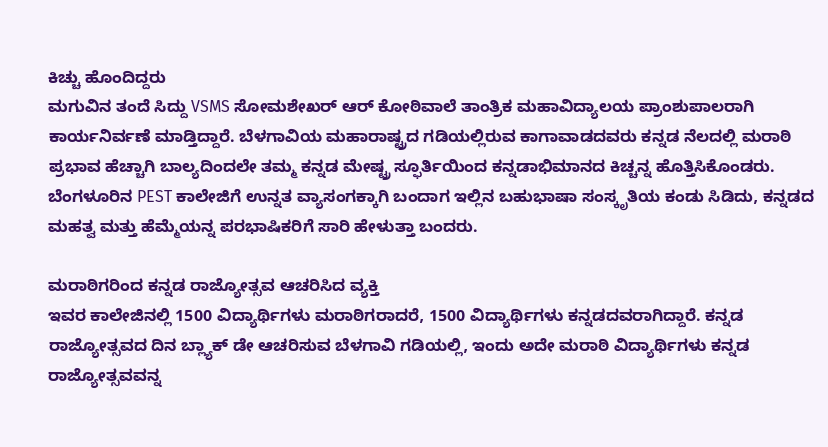ಕಿಚ್ಚು ಹೊಂದಿದ್ದರು
ಮಗುವಿನ ತಂದೆ ಸಿದ್ದು VSMS ಸೋಮಶೇಖರ್ ಆರ್ ಕೋಠಿವಾಲೆ ತಾಂತ್ರಿಕ ಮಹಾವಿದ್ಯಾಲಯ ಪ್ರಾಂಶುಪಾಲರಾಗಿ ಕಾರ್ಯನಿರ್ವಣೆ ಮಾಡ್ತಿದ್ದಾರೆ. ಬೆಳಗಾವಿಯ ಮಹಾರಾಷ್ಟ್ರದ ಗಡಿಯಲ್ಲಿರುವ ಕಾಗಾವಾಡದವರು ಕನ್ನಡ ನೆಲದಲ್ಲಿ ಮರಾಠಿ ಪ್ರಭಾವ ಹೆಚ್ಚಾಗಿ ಬಾಲ್ಯದಿಂದಲೇ ತಮ್ಮ ಕನ್ನಡ ಮೇಷ್ಟ್ರ ಸ್ಫೂರ್ತಿಯಿಂದ ಕನ್ನಡಾಭಿಮಾನದ ಕಿಚ್ಚನ್ನ ಹೊತ್ತಿಸಿಕೊಂಡರು. ಬೆಂಗಳೂರಿನ PEST ಕಾಲೇಜಿಗೆ ಉನ್ನತ ವ್ಯಾಸಂಗಕ್ಕಾಗಿ ಬಂದಾಗ ಇಲ್ಲಿನ ಬಹುಭಾಷಾ ಸಂಸ್ಕೃತಿಯ ಕಂಡು ಸಿಡಿದು, ಕನ್ನಡದ ಮಹತ್ವ ಮತ್ತು ಹೆಮ್ಮೆಯನ್ನ ಪರಭಾಷಿಕರಿಗೆ ಸಾರಿ ಹೇಳುತ್ತಾ ಬಂದರು.

ಮರಾಠಿಗರಿಂದ ಕನ್ನಡ ರಾಜ್ಯೋತ್ಸವ ಆಚರಿಸಿದ ವ್ಯಕ್ತಿ
ಇವರ ಕಾಲೇಜಿನಲ್ಲಿ 1500 ವಿದ್ಯಾರ್ಥಿಗಳು ಮರಾಠಿಗರಾದರೆ, 1500 ವಿದ್ಯಾರ್ಥಿಗಳು ಕನ್ನಡದವರಾಗಿದ್ದಾರೆ. ಕನ್ನಡ ರಾಜ್ಯೋತ್ಸವದ ದಿನ ಬ್ಲ್ಯಾಕ್ ಡೇ ಆಚರಿಸುವ ಬೆಳಗಾವಿ ಗಡಿಯಲ್ಲಿ, ಇಂದು ಅದೇ ಮರಾಠಿ ವಿದ್ಯಾರ್ಥಿಗಳು ಕನ್ನಡ ರಾಜ್ಯೋತ್ಸವವನ್ನ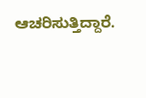ಆಚರಿಸುತ್ತಿದ್ದಾರೆ.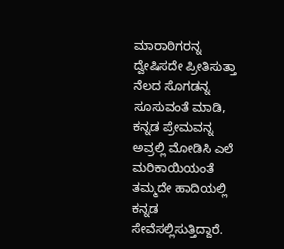ಮಾರಾಠಿಗರನ್ನ ದ್ವೇಷಿಸದೇ ಪ್ರೀತಿಸುತ್ತಾ ನೆಲದ ಸೊಗಡನ್ನ ಸೂಸುವಂತೆ ಮಾಡಿ, ಕನ್ನಡ ಪ್ರೇಮವನ್ನ ಅವ್ರಲ್ಲಿ ಮೋಡಿಸಿ ಎಲೆ ಮರಿಕಾಯಿಯಂತೆ ತಮ್ಮದೇ ಹಾದಿಯಲ್ಲಿ ಕನ್ನಡ ಸೇವೆಸಲ್ಲಿಸುತ್ತಿದ್ದಾರೆ.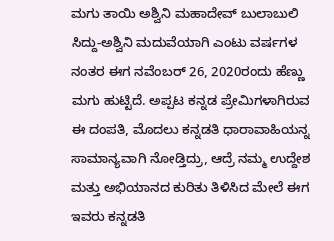ಮಗು ತಾಯಿ ಅಶ್ವಿನಿ ಮಹಾದೇವ್ ಬುಲಾಬುಲಿ
ಸಿದ್ದು-ಅಶ್ವಿನಿ ಮದುವೆಯಾಗಿ ಎಂಟು ವರ್ಷಗಳ ನಂತರ ಈಗ ನವೆಂಬರ್ 26, 2020ರಂದು ಹೆಣ್ಣು ಮಗು ಹುಟ್ಟಿದೆ. ಅಪ್ಪಟ ಕನ್ನಡ ಪ್ರೇಮಿಗಳಾಗಿರುವ ಈ ದಂಪತಿ, ಮೊದಲು ಕನ್ನಡತಿ ಧಾರಾವಾಹಿಯನ್ನ ಸಾಮಾನ್ಯವಾಗಿ ನೋಡ್ತಿದ್ರು, ಆದ್ರೆ ನಮ್ಮ ಉದ್ದೇಶ ಮತ್ತು ಅಭಿಯಾನದ ಕುರಿತು ತಿಳಿಸಿದ ಮೇಲೆ ಈಗ ಇವರು ಕನ್ನಡತಿ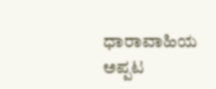ಧಾರಾವಾಹಿಯ ಅಪ್ಪಟ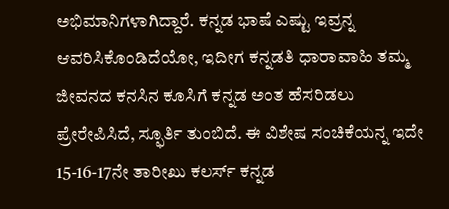ಅಭಿಮಾನಿಗಳಾಗಿದ್ದಾರೆ. ಕನ್ನಡ ಭಾಷೆ ಎಷ್ಟು ಇವ್ರನ್ನ ಆವರಿಸಿಕೊಂಡಿದೆಯೋ, ಇದೀಗ ಕನ್ನಡತಿ ಧಾರಾವಾಹಿ ತಮ್ಮ ಜೀವನದ ಕನಸಿನ ಕೂಸಿಗೆ ಕನ್ನಡ ಅಂತ ಹೆಸರಿಡಲು ಪ್ರೇರೇಪಿಸಿದೆ, ಸ್ಫೂರ್ತಿ ತುಂಬಿದೆ. ಈ ವಿಶೇಷ ಸಂಚಿಕೆಯನ್ನ ಇದೇ 15-16-17ನೇ ತಾರೀಖು ಕಲರ್ಸ್ ಕನ್ನಡ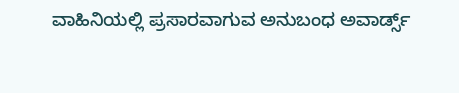ವಾಹಿನಿಯಲ್ಲಿ ಪ್ರಸಾರವಾಗುವ ಅನುಬಂಧ ಅವಾರ್ಡ್ಸ್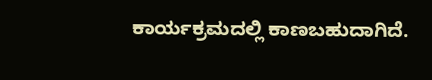ಕಾರ್ಯಕ್ರಮದಲ್ಲಿ ಕಾಣಬಹುದಾಗಿದೆ.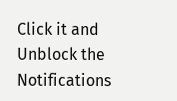Click it and Unblock the Notifications